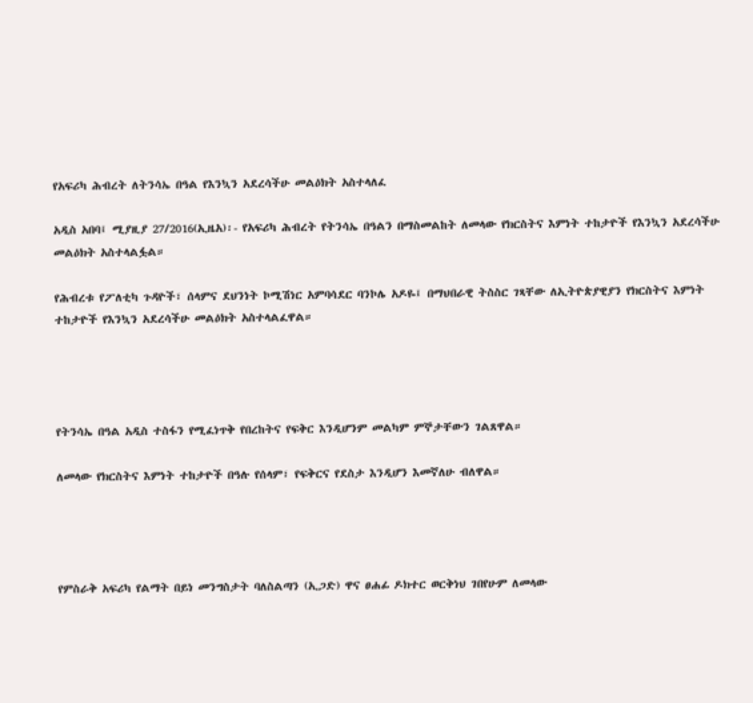የአፍሪካ ሕብረት ለትንሳኤ በዓል የእንኳን አደረሳችሁ መልዕክት አስተላለፈ

አዲስ አበባ፤ ሚያዚያ 27/2016(ኢዜአ)፡- የአፍሪካ ሕብረት የትንሳኤ በዓልን በማስመልከት ለመላው የክርስትና እምነት ተከታዮች የእንኳን አደረሳችሁ መልዕክት አስተላልፏል።

የሕብረቱ የፖለቲካ ጉዳዮች፣ ሰላምና ደህንነት ኮሚሽነር አምባሳደር ባንኮሌ አዶዬ፤ በማህበራዊ ትስስር ገጻቸው ለኢትዮጵያዊያን የክርስትና እምነት ተከታዮች የእንኳን አደረሳችሁ መልዕክት አስተላልፈዋል።




የትንሳኤ በዓል አዲስ ተስፋን የሚፈነጥቅ የበረከትና የፍቅር እንዲሆንም መልካም ምኞታቸውን ገልጸዋል።

ለመላው የክርስትና እምነት ተከታዮች በዓሉ የሰላም፣ የፍቅርና የደስታ እንዲሆን እመኛለሁ ብለዋል።




የምስራቅ አፍሪካ የልማት በይነ መንግስታት ባለስልጣን (ኢጋድ) ዋና ፀሐፊ ዶክተር ወርቅነህ ገበየሁም ለመላው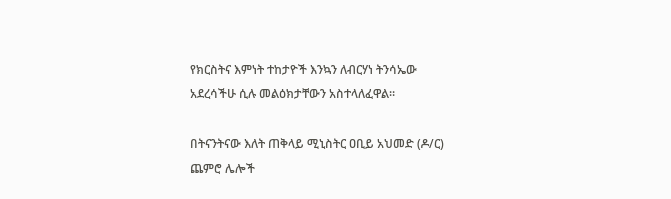የክርስትና እምነት ተከታዮች እንኳን ለብርሃነ ትንሳኤው አደረሳችሁ ሲሉ መልዕክታቸውን አስተላለፈዋል።

በትናንትናው እለት ጠቅላይ ሚኒስትር ዐቢይ አህመድ (ዶ/ር) ጨምሮ ሌሎች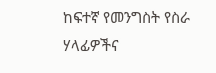ከፍተኛ የመንግስት የስራ ሃላፊዎችና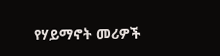የሃይማኖት መሪዎች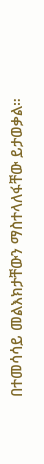በተመሳሳይ መልእክታቸውን ማስተላለፋቸው ይታወቃል።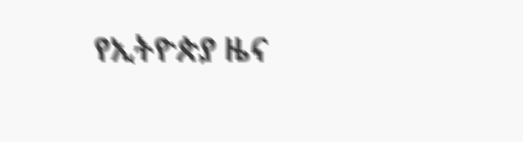የኢትዮጵያ ዜና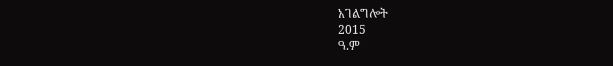አገልግሎት
2015
ዓ.ም